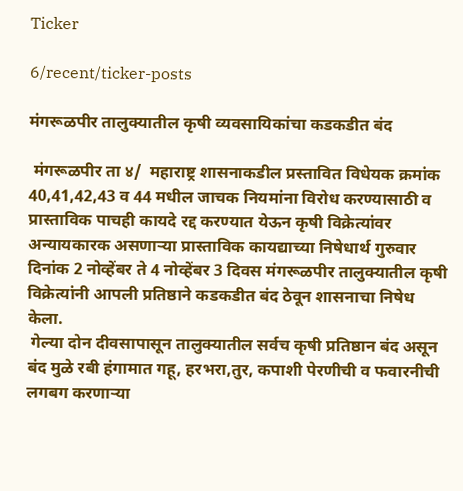Ticker

6/recent/ticker-posts

मंगरूळपीर तालुक्यातील कृषी व्यवसायिकांचा कडकडीत बंद

 मंगरूळपीर ता ४/  महाराष्ट्र शासनाकडील प्रस्तावित विधेयक क्रमांक 40,41,42,43 व 44 मधील जाचक नियमांना विरोध करण्यासाठी व प्रास्ताविक पाचही कायदे रद्द करण्यात येऊन कृषी विक्रेत्यांवर अन्यायकारक असणाऱ्या प्रास्ताविक कायद्याच्या निषेधार्थ गुरुवार दिनांक 2 नोव्हेंबर ते 4 नोव्हेंबर 3 दिवस मंगरूळपीर तालुक्यातील कृषी विक्रेत्यांनी आपली प्रतिष्ठाने कडकडीत बंद ठेवून शासनाचा निषेध केला.
 गेल्या दोन दीवसापासून तालुक्यातील सर्वच कृषी प्रतिष्ठान बंद असून बंद मुळे रबी हंगामात गहू, हरभरा,तुर, कपाशी पेरणीची व फवारनीची लगबग करणाऱ्या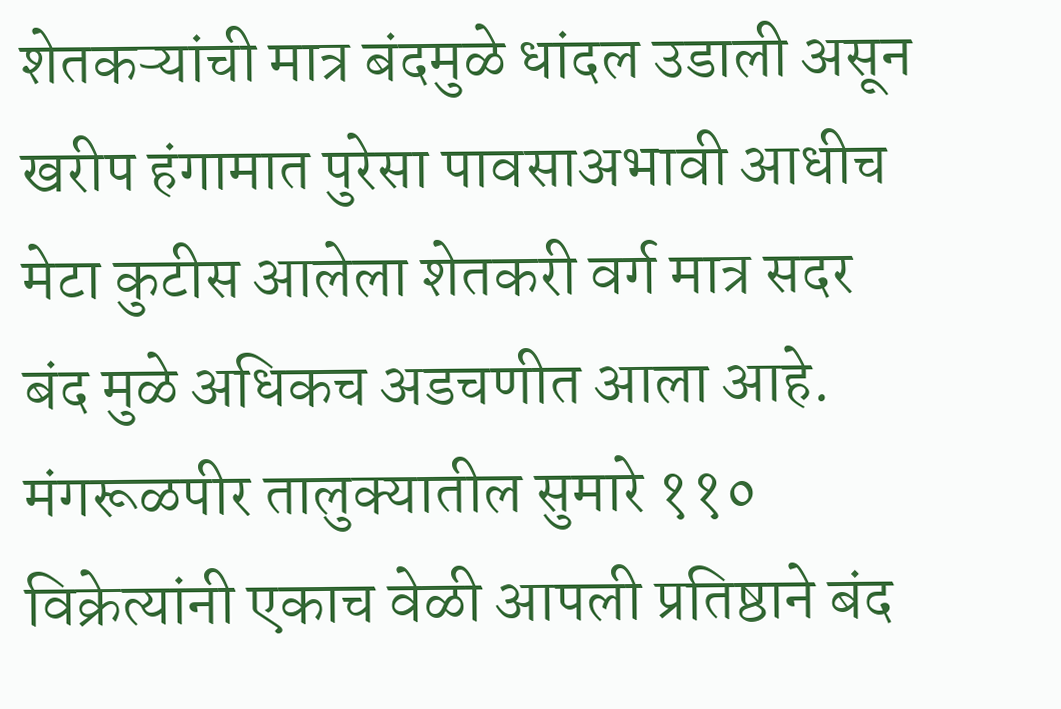शेतकऱ्यांची मात्र बंदमुळे धांदल उडाली असून खरीप हंगामात पुरेसा पावसाअभावी आधीच मेटा कुटीस आलेला शेतकरी वर्ग मात्र सदर बंद मुळे अधिकच अडचणीत आला आहे.  मंगरूळपीर तालुक्यातील सुमारे ११० विक्रेत्यांनी एकाच वेळी आपली प्रतिष्ठाने बंद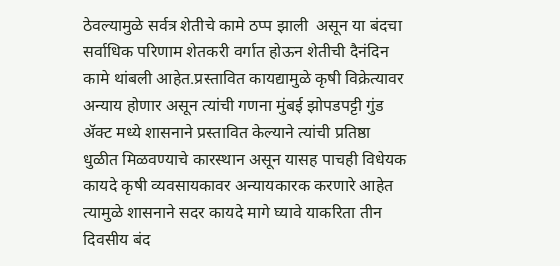ठेवल्यामुळे सर्वत्र शेतीचे कामे ठप्प झाली  असून या बंदचा सर्वाधिक परिणाम शेतकरी वर्गात होऊन शेतीची दैनंदिन कामे थांबली आहेत.प्रस्तावित कायद्यामुळे कृषी विक्रेत्यावर अन्याय होणार असून त्यांची गणना मुंबई झोपडपट्टी गुंड ॲक्ट मध्ये शासनाने प्रस्तावित केल्याने त्यांची प्रतिष्ठा धुळीत मिळवण्याचे कारस्थान असून यासह पाचही विधेयक कायदे कृषी व्यवसायकावर अन्यायकारक करणारे आहेत त्यामुळे शासनाने सदर कायदे मागे घ्यावे याकरिता तीन दिवसीय बंद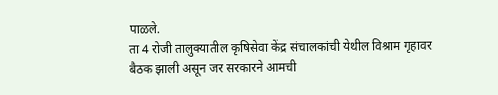पाळले.
ता 4 रोजी तालुक्यातील कृषिसेवा केंद्र संचालकांची येथील विश्राम गृहावर बैठक झाली असून जर सरकारने आमची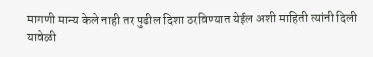मागणी मान्य केले नाही तर पुढील दिशा ठरविण्यात येईल अशी माहिती त्यांनी दिली यावेळी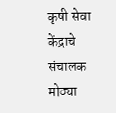कृषी सेवा केंद्राचे संचालक मोठ्या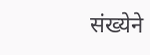संख्येने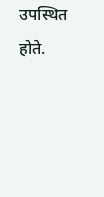उपस्थित होते.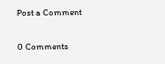Post a Comment

0 Comments